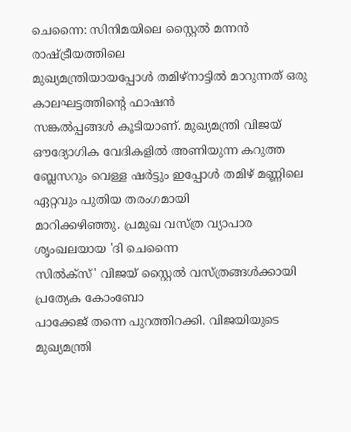ചെന്നൈ: സിനിമയിലെ സ്റ്റൈൽ മന്നൻ രാഷ്ട്രീയത്തിലെ
മുഖ്യമന്ത്രിയായപ്പോൾ തമിഴ്നാട്ടിൽ മാറുന്നത് ഒരു കാലഘട്ടത്തിന്റെ ഫാഷൻ
സങ്കൽപ്പങ്ങൾ കൂടിയാണ്. മുഖ്യമന്ത്രി വിജയ് ഔദ്യോഗിക വേദികളിൽ അണിയുന്ന കറുത്ത
ബ്ലേസറും വെള്ള ഷർട്ടും ഇപ്പോൾ തമിഴ് മണ്ണിലെ ഏറ്റവും പുതിയ തരംഗമായി
മാറിക്കഴിഞ്ഞു. പ്രമുഖ വസ്ത്ര വ്യാപാര ശൃംഖലയായ 'ദി ചെന്നൈ
സിൽക്സ്' വിജയ് സ്റ്റൈൽ വസ്ത്രങ്ങൾക്കായി പ്രത്യേക കോംബോ
പാക്കേജ് തന്നെ പുറത്തിറക്കി. വിജയിയുടെ മുഖ്യമന്ത്രി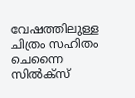വേഷത്തിലുള്ള ചിത്രം സഹിതം
ചെന്നൈ സിൽക്സ്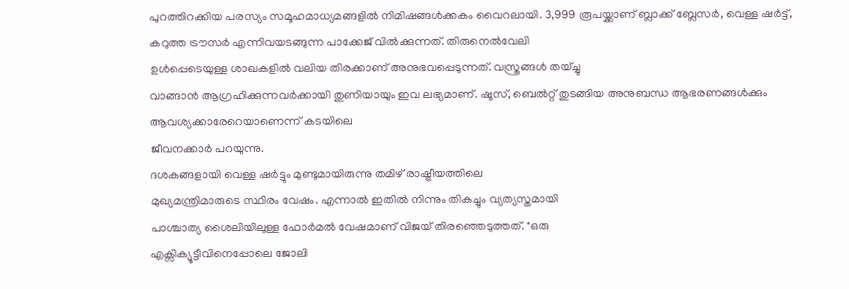പുറത്തിറക്കിയ പരസ്യം സമൂഹമാധ്യമങ്ങളിൽ നിമിഷങ്ങൾക്കകം വൈറലായി. 3,999 രൂപയ്ക്കാണ് ബ്ലാക്ക് ബ്ലേസർ, വെള്ള ഷർട്ട്,
കറുത്ത ട്രൗസർ എന്നിവയടങ്ങുന്ന പാക്കേജ് വിൽക്കുന്നത്. തിരുനെൽവേലി
ഉൾപ്പെടെയുള്ള ശാഖകളിൽ വലിയ തിരക്കാണ് അനുഭവപ്പെടുന്നത്. വസ്ത്രങ്ങൾ തയ്ച്ചു
വാങ്ങാൻ ആഗ്രഹിക്കുന്നവർക്കായി തുണിയായും ഇവ ലഭ്യമാണ്. ഷൂസ്, ബെൽറ്റ് തുടങ്ങിയ അനുബന്ധ ആഭരണങ്ങൾക്കും ആവശ്യക്കാരേറെയാണെന്ന് കടയിലെ
ജീവനക്കാർ പറയുന്നു.
ദശകങ്ങളായി വെള്ള ഷർട്ടും മുണ്ടുമായിരുന്നു തമിഴ് രാഷ്ട്രീയത്തിലെ
മുഖ്യമന്ത്രിമാരുടെ സ്ഥിരം വേഷം. എന്നാൽ ഇതിൽ നിന്നും തികച്ചും വ്യത്യസ്തമായി
പാശ്ചാത്യ ശൈലിയിലുള്ള ഫോർമൽ വേഷമാണ് വിജയ് തിരഞ്ഞെടുത്തത്. "ഒരു
എക്സിക്യൂട്ടീവിനെപ്പോലെ ജോലി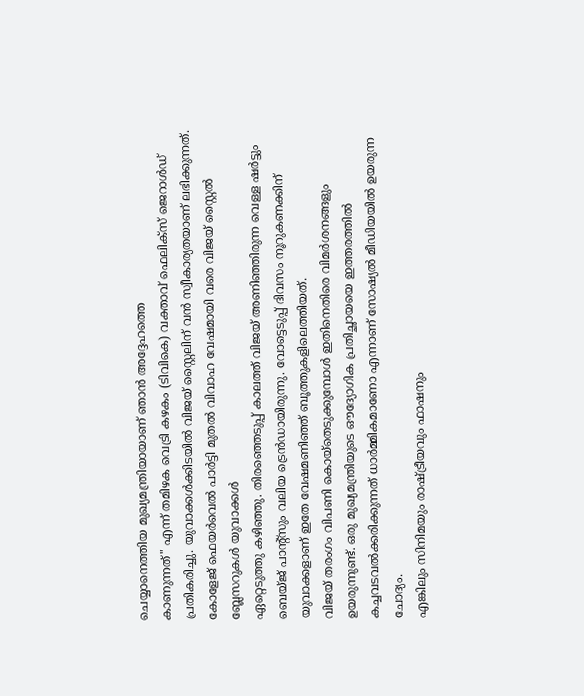ചെയ്യാനെത്തിയ മുഖ്യമന്ത്രിയായാണ് ഞാൻ അദ്ദേഹത്തെ
കാണുന്നത്" എന്ന് തമിഴക വെട്രി കഴകം (ടിവികെ) വക്താവ് ഫെലിക്സ് ജെറാൾഡ്
പ്രതികരിച്ചു. യുവാക്കൾക്കിടയിൽ വിജയ് സ്റ്റൈലിന് വൻ സ്വീകാര്യതയാണ് ലഭിക്കുന്നത്.
കോളേജ് ഫെയർവെൽ പാർട്ടി മുതൽ വിവാഹ വേഷമായി വരെ വിജയ് സ്റ്റൈൽ ബ്ലേസറുകൾ യുവാക്കൾ
ഏറ്റെടുത്തു കഴിഞ്ഞു. തിരഞ്ഞെടുപ്പ് കാലത്ത് വിജയ് അണിഞ്ഞിരുന്ന വെള്ള ഷർട്ടും
ബെയ്ജ് പാന്റ്സും വലിയ ട്രെൻഡായിരുന്നു. വോട്ടെടുപ്പ് ദിവസം നൂറുകണക്കിന്
യുവാക്കളാണ് ഇതേ വേഷമണിഞ്ഞ് ബൂത്തുകളിലെത്തിയത്.
വിജയ് തരംഗം വിപണി കൊയ്തെടുക്കുമ്പോൾ ഇതിനെതിരെ വിമർശനങ്ങളും
ഉയരുന്നുണ്ട്. ഒരു മുഖ്യമന്ത്രിയുടെ ഔദ്യോഗിക പ്രതിച്ഛായയെ ഇത്തരത്തിൽ
കച്ചവടവൽക്കരിക്കുന്നത് ധാർമ്മികമാണോ എന്നാണ് സോഷ്യൽ മീഡിയയിൽ ഉയരുന്ന ചോദ്യം.
എങ്കിലും സിനിമയും രാഷ്ട്രീയവും ഫാഷനും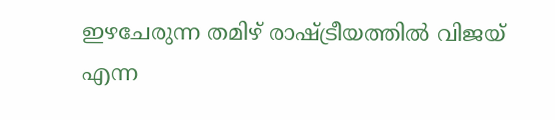ഇഴചേരുന്ന തമിഴ് രാഷ്ട്രീയത്തിൽ വിജയ് എന്ന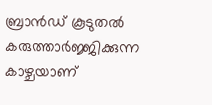ബ്രാൻഡ് കൂടുതൽ കരുത്താർജ്ജിക്കുന്ന കാഴ്ചയാണ്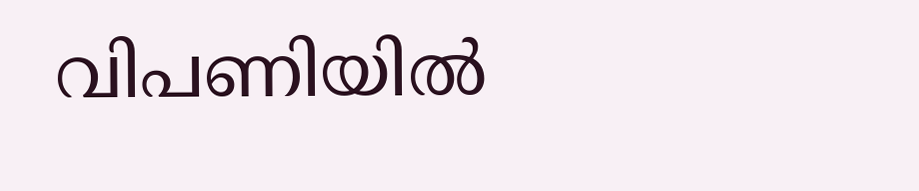വിപണിയിൽ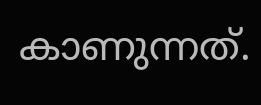കാണുന്നത്.